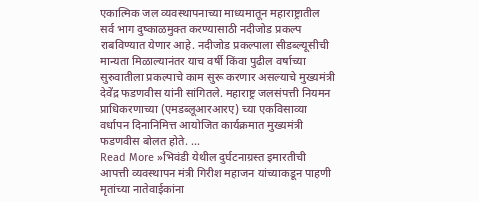एकात्मिक जल व्यवस्थापनाच्या माध्यमातून महाराष्ट्रातील सर्व भाग दुष्काळमुक्त करण्यासाठी नदीजोड प्रकल्प राबविण्यात येणार आहे. नदीजोड प्रकल्पाला सीडब्ल्यूसीची मान्यता मिळाल्यानंतर याच वर्षी किंवा पुढील वर्षाच्या सुरुवातीला प्रकल्पाचे काम सुरू करणार असल्याचे मुख्यमंत्री देवेंद्र फडणवीस यांनी सांगितले. महाराष्ट्र जलसंपत्ती नियमन प्राधिकरणाच्या (एमडब्लूआरआरए) च्या एकविसाव्या वर्धापन दिनानिमित्त आयोजित कार्यक्रमात मुख्यमंत्री फडणवीस बोलत होते. …
Read More »भिवंडी येथील दुर्घटनाग्रस्त इमारतीची आपत्ती व्यवस्थापन मंत्री गिरीश महाजन यांच्याकडून पाहणी मृतांच्या नातेवाईकांना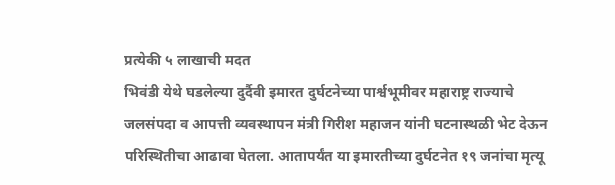प्रत्येकी ५ लाखाची मदत
भिवंडी येथे घडलेल्या दुर्दैवी इमारत दुर्घटनेच्या पार्श्वभूमीवर महाराष्ट्र राज्याचे जलसंपदा व आपत्ती व्यवस्थापन मंत्री गिरीश महाजन यांनी घटनास्थळी भेट देऊन परिस्थितीचा आढावा घेतला. आतापर्यंत या इमारतीच्या दुर्घटनेत १९ जनांचा मृत्यू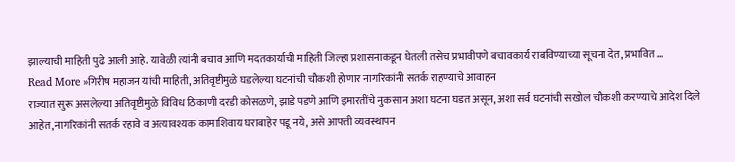झाल्याची माहिती पुढे आली आहे. यावेळी त्यांनी बचाव आणि मदतकार्याची माहिती जिल्हा प्रशासनाकडून घेतली तसेच प्रभावीपणे बचावकार्य राबविण्याच्या सूचना देत, प्रभावित …
Read More »गिरीष महाजन यांची माहिती, अतिवृष्टीमुळे घडलेल्या घटनांची चौकशी होणार नागरिकांनी सतर्क राहण्याचे आवाहन
राज्यात सुरू असलेल्या अतिवृष्टीमुळे विविध ठिकाणी दरडी कोसळणे, झाडे पडणे आणि इमारतींचे नुकसान अशा घटना घडत असून, अशा सर्व घटनांची सखोल चौकशी करण्याचे आदेश दिले आहेत,नागरिकांनी सतर्क रहावे व अत्यावश्यक कामाशिवाय घराबाहेर पडू नये, असे आपत्ती व्यवस्थापन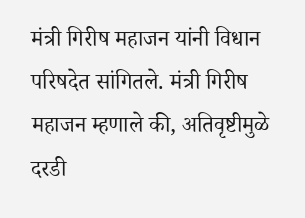मंत्री गिरीष महाजन यांनी विधान परिषदेत सांगितले. मंत्री गिरीष महाजन म्हणाले की, अतिवृष्टीमुळे दरडी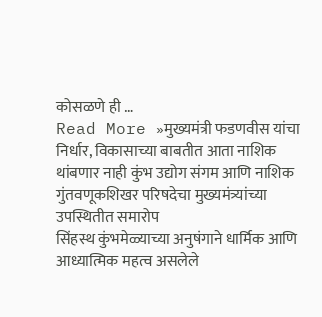कोसळणे ही …
Read More »मुख्यमंत्री फडणवीस यांचा निर्धार, विकासाच्या बाबतीत आता नाशिक थांबणार नाही कुंभ उद्योग संगम आणि नाशिक गुंतवणूकशिखर परिषदेचा मुख्यमंत्र्यांच्या उपस्थितीत समारोप
सिंहस्थ कुंभमेळ्याच्या अनुषंगाने धार्मिक आणि आध्यात्मिक महत्व असलेले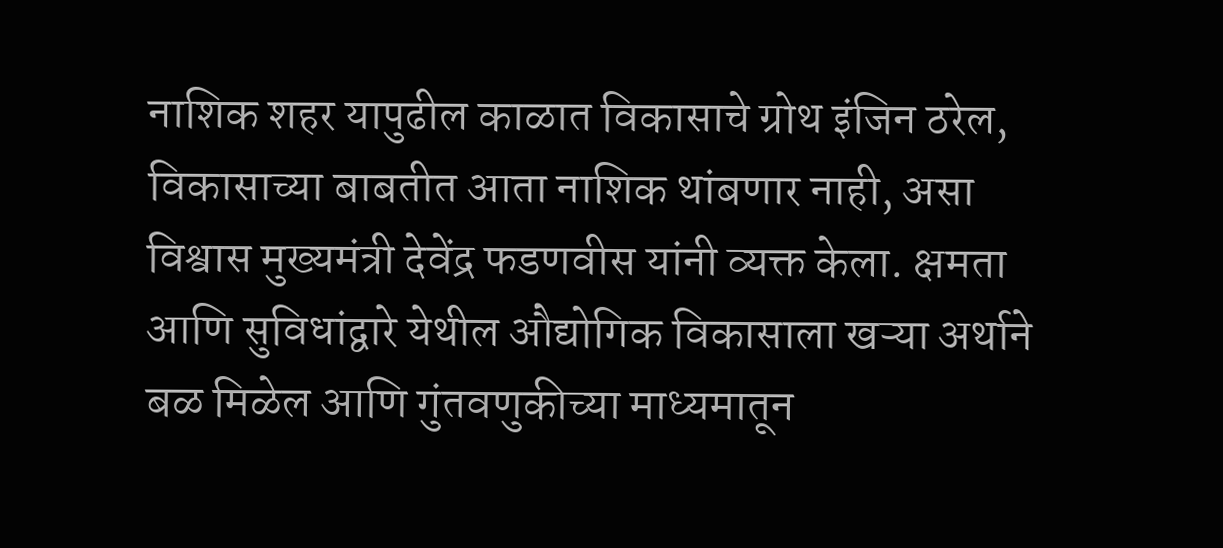नाशिक शहर यापुढील काळात विकासाचे ग्रोथ इंजिन ठरेल, विकासाच्या बाबतीत आता नाशिक थांबणार नाही, असा विश्वास मुख्यमंत्री देवेंद्र फडणवीस यांनी व्यक्त केला. क्षमता आणि सुविधांद्वारे येथील औद्योगिक विकासाला खऱ्या अर्थाने बळ मिळेल आणि गुंतवणुकीच्या माध्यमातून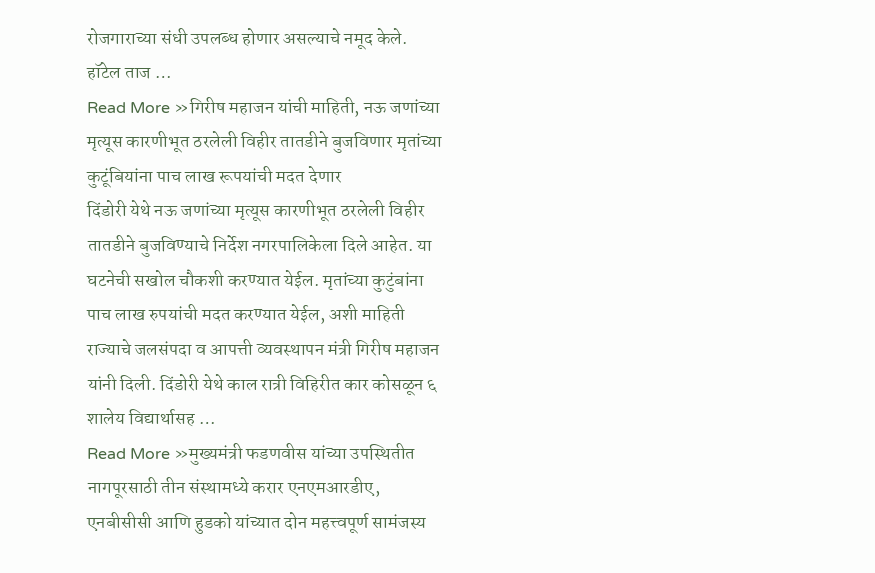रोजगाराच्या संधी उपलब्ध होणार असल्याचे नमूद केले. हॉटेल ताज …
Read More »गिरीष महाजन यांची माहिती, नऊ जणांच्या मृत्यूस कारणीभूत ठरलेली विहीर तातडीने बुजविणार मृतांच्या कुटूंबियांना पाच लाख रूपयांची मदत देणार
दिंडोरी येथे नऊ जणांच्या मृत्यूस कारणीभूत ठरलेली विहीर तातडीने बुजविण्याचे निर्देश नगरपालिकेला दिले आहेत. या घटनेची सखोल चौकशी करण्यात येईल. मृतांच्या कुटुंबांना पाच लाख रुपयांची मदत करण्यात येईल, अशी माहिती राज्याचे जलसंपदा व आपत्ती व्यवस्थापन मंत्री गिरीष महाजन यांनी दिली. दिंडोरी येथे काल रात्री विहिरीत कार कोसळून ६ शालेय विद्यार्थासह …
Read More »मुख्यमंत्री फडणवीस यांच्या उपस्थितीत नागपूरसाठी तीन संस्थामध्ये करार एनएमआरडीए, एनबीसीसी आणि हुडको यांच्यात दोन महत्त्वपूर्ण सामंजस्य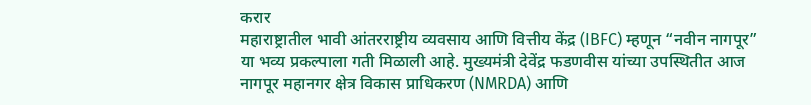करार
महाराष्ट्रातील भावी आंतरराष्ट्रीय व्यवसाय आणि वित्तीय केंद्र (IBFC) म्हणून “नवीन नागपूर” या भव्य प्रकल्पाला गती मिळाली आहे. मुख्यमंत्री देवेंद्र फडणवीस यांच्या उपस्थितीत आज नागपूर महानगर क्षेत्र विकास प्राधिकरण (NMRDA) आणि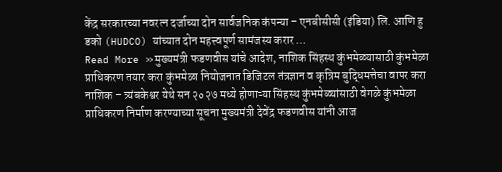केंद्र सरकारच्या नवरत्न दर्जाच्या दोन सार्वजनिक कंपन्या – एनबीसीसी (इंडिया) लि. आणि हु डको (HUDCO) यांच्यात दोन महत्त्वपूर्ण सामंजस्य करार …
Read More »मुख्यमंत्री फडणवीस यांचे आदेश, नाशिक सिंहस्थ कुंभमेळ्यासाठी कुंभमेळा प्राधिकरण तयार करा कुंभमेळा नियोजनात डिजिटल तंत्रज्ञान व कृत्रिम बुद्धिमत्तेचा वापर करा
नाशिक – त्र्यंबकेश्वर येथे सन २०२७ मध्ये होणाऱ्या सिंहस्थ कुंभमेळ्यांसाठी वेगळे कुंभमेळा प्राधिकरण निर्माण करण्याच्या सूचना मुख्यमंत्री देवेंद्र फडणवीस यांनी आज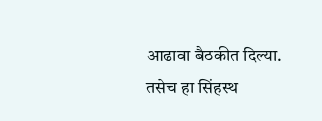आढावा बैठकीत दिल्या. तसेच हा सिंहस्थ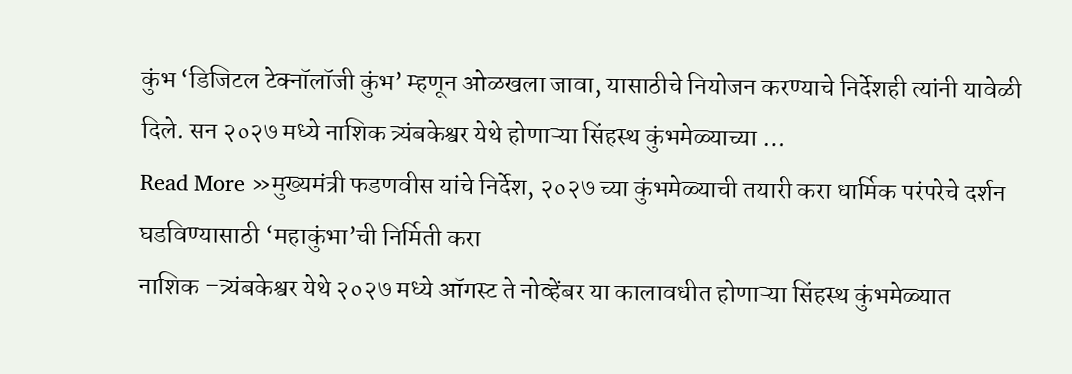कुंभ ‘डिजिटल टेक्नॉलॉजी कुंभ’ म्हणून ओळखला जावा, यासाठीचे नियोजन करण्याचे निर्देशही त्यांनी यावेळी दिले. सन २०२७ मध्ये नाशिक त्र्यंबकेश्वर येथे होणाऱ्या सिंहस्थ कुंभमेळ्याच्या …
Read More »मुख्यमंत्री फडणवीस यांचे निर्देश, २०२७ च्या कुंभमेळ्याची तयारी करा धार्मिक परंपरेचे दर्शन घडविण्यासाठी ‘महाकुंभा’ची निर्मिती करा
नाशिक –त्र्यंबकेश्वर येथे २०२७ मध्ये ऑगस्ट ते नोव्हेंबर या कालावधीत होणाऱ्या सिंहस्थ कुंभमेळ्यात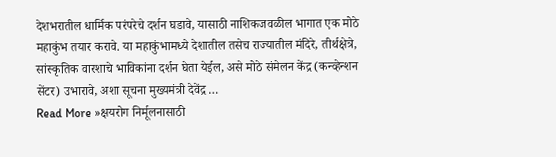देशभरातील धार्मिक परंपरेचे दर्शन घडावे, यासाठी नाशिकजवळील भागात एक मोठे महाकुंभ तयार करावे. या महाकुंभामध्ये देशातील तसेच राज्यातील मंदिरे, तीर्थक्षेत्रे, सांस्कृतिक वारशाचे भाविकांना दर्शन घेता येईल, असे मोठे संमेलन केंद्र (कन्व्हेन्शन सेंटर) उभारावे, अशा सूचना मुख्यमंत्री देवेंद्र …
Read More »क्षयरोग निर्मूलनासाठी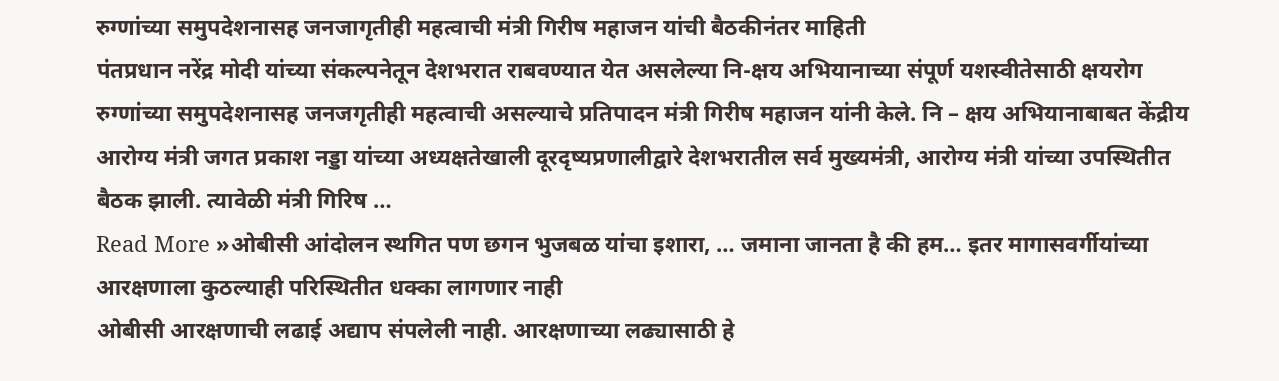रुग्णांच्या समुपदेशनासह जनजागृतीही महत्वाची मंत्री गिरीष महाजन यांची बैठकीनंतर माहिती
पंतप्रधान नरेंद्र मोदी यांच्या संकल्पनेतून देशभरात राबवण्यात येत असलेल्या नि-क्षय अभियानाच्या संपूर्ण यशस्वीतेसाठी क्षयरोग रुग्णांच्या समुपदेशनासह जनजगृतीही महत्वाची असल्याचे प्रतिपादन मंत्री गिरीष महाजन यांनी केले. नि – क्षय अभियानाबाबत केंद्रीय आरोग्य मंत्री जगत प्रकाश नड्डा यांच्या अध्यक्षतेखाली दूरदृष्यप्रणालीद्वारे देशभरातील सर्व मुख्यमंत्री, आरोग्य मंत्री यांच्या उपस्थितीत बैठक झाली. त्यावेळी मंत्री गिरिष …
Read More »ओबीसी आंदोलन स्थगित पण छगन भुजबळ यांचा इशारा, … जमाना जानता है की हम… इतर मागासवर्गीयांच्या आरक्षणाला कुठल्याही परिस्थितीत धक्का लागणार नाही
ओबीसी आरक्षणाची लढाई अद्याप संपलेली नाही. आरक्षणाच्या लढ्यासाठी हे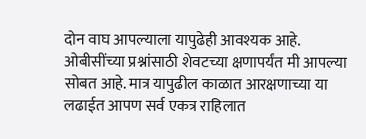दोन वाघ आपल्याला यापुढेही आवश्यक आहे. ओबीसींच्या प्रश्नांसाठी शेवटच्या क्षणापर्यंत मी आपल्या सोबत आहे. मात्र यापुढील काळात आरक्षणाच्या या लढाईत आपण सर्व एकत्र राहिलात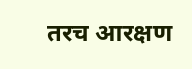तरच आरक्षण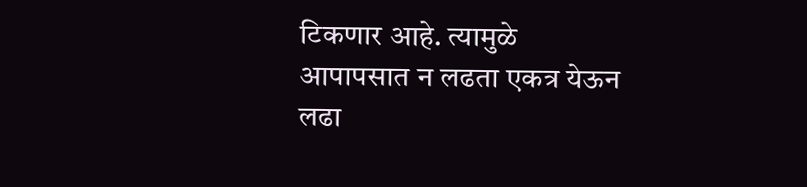टिकणार आहे. त्यामुळे आपापसात न लढता एकत्र येऊन लढा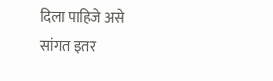दिला पाहिजे असे सांगत इतर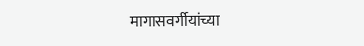मागासवर्गीयांच्या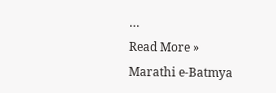…
Read More »
Marathi e-Batmya